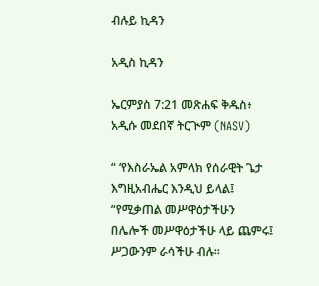ብሉይ ኪዳን

አዲስ ኪዳን

ኤርምያስ 7:21 መጽሐፍ ቅዱስ፥ አዲሱ መደበኛ ትርጒም (NASV)

“ ‘የእስራኤል አምላክ የሰራዊት ጌታ እግዚአብሔር እንዲህ ይላል፤ “የሚቃጠል መሥዋዕታችሁን በሌሎች መሥዋዕታችሁ ላይ ጨምሩ፤ ሥጋውንም ራሳችሁ ብሉ።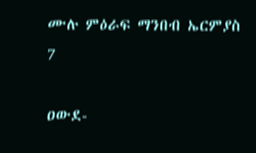ሙሉ ምዕራፍ ማንበብ ኤርምያስ 7

ዐውደ-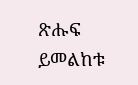ጽሑፍ ይመልከቱ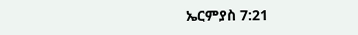ኤርምያስ 7:21